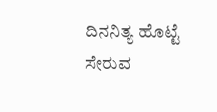ದಿನನಿತ್ಯ ಹೊಟ್ಟೆ ಸೇರುವ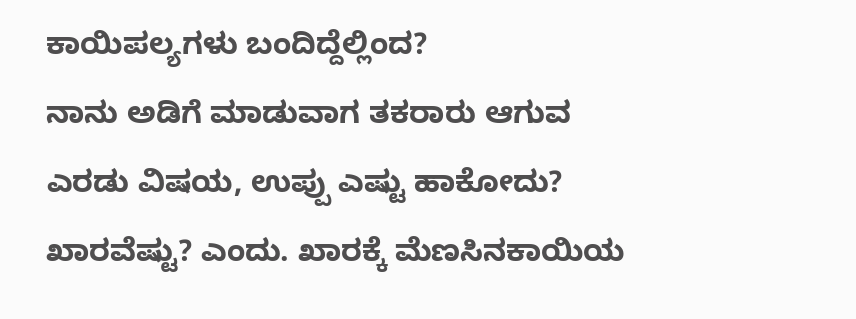ಕಾಯಿಪಲ್ಯಗಳು ಬಂದಿದ್ದೆಲ್ಲಿಂದ?
ನಾನು ಅಡಿಗೆ ಮಾಡುವಾಗ ತಕರಾರು ಆಗುವ ಎರಡು ವಿಷಯ, ಉಪ್ಪು ಎಷ್ಟು ಹಾಕೋದು? ಖಾರವೆಷ್ಟು? ಎಂದು. ಖಾರಕ್ಕೆ ಮೆಣಸಿನಕಾಯಿಯ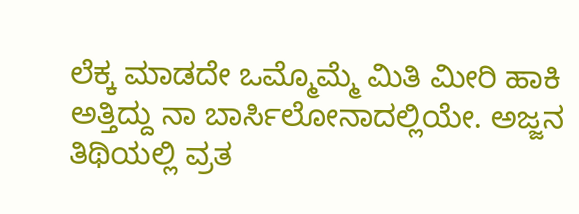ಲೆಕ್ಕ ಮಾಡದೇ ಒಮ್ಮೊಮ್ಮೆ ಮಿತಿ ಮೀರಿ ಹಾಕಿ ಅತ್ತಿದ್ದು ನಾ ಬಾರ್ಸಿಲೋನಾದಲ್ಲಿಯೇ. ಅಜ್ಜನ ತಿಥಿಯಲ್ಲಿ ವ್ರತ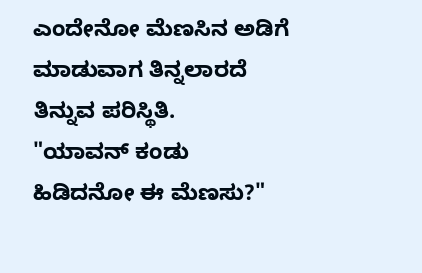ಎಂದೇನೋ ಮೆಣಸಿನ ಅಡಿಗೆ ಮಾಡುವಾಗ ತಿನ್ನಲಾರದೆ ತಿನ್ನುವ ಪರಿಸ್ಥಿತಿ.
"ಯಾವನ್ ಕಂಡು ಹಿಡಿದನೋ ಈ ಮೆಣಸು?"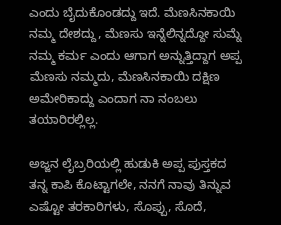ಎಂದು ಬೈದುಕೊಂಡದ್ದು ಇದೆ. ಮೆಣಸಿನಕಾಯಿ ನಮ್ಮ ದೇಶದ್ದು, ಮೆಣಸು ಇನ್ನೆಲಿನ್ನದ್ದೋ ಸುಮ್ನೆ ನಮ್ಮ ಕರ್ಮ ಎಂದು ಆಗಾಗ ಅನ್ನುತ್ತಿದ್ದಾಗ ಅಪ್ಪ ಮೆಣಸು ನಮ್ಮದು, ಮೆಣಸಿನಕಾಯಿ ದಕ್ಷಿಣ ಅಮೇರಿಕಾದ್ದು ಎಂದಾಗ ನಾ ನಂಬಲು ತಯಾರಿರಲ್ಲಿಲ್ಲ.

ಅಜ್ಜನ ಲೈಬ್ರರಿಯಲ್ಲಿ ಹುಡುಕಿ ಅಪ್ಪ ಪುಸ್ತಕದ ತನ್ನ ಕಾಪಿ ಕೊಟ್ಟಾಗಲೇ, ನನಗೆ ನಾವು ತಿನ್ನುವ ಎಷ್ಟೋ ತರಕಾರಿಗಳು, ಸೊಪ್ಪು, ಸೊದೆ,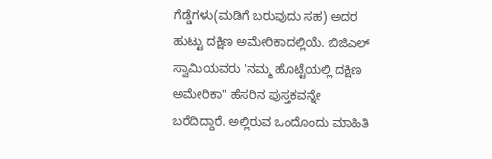ಗೆಡ್ಡೆಗಳು(ಮಡಿಗೆ ಬರುವುದು ಸಹ) ಅದರ ಹುಟ್ಟು ದಕ್ಷಿಣ ಅಮೇರಿಕಾದಲ್ಲಿಯೆ. ಬಿಜಿಎಲ್ ಸ್ವಾಮಿಯವರು 'ನಮ್ಮ ಹೊಟ್ಟೆಯಲ್ಲಿ ದಕ್ಷಿಣ ಅಮೇರಿಕಾ" ಹೆಸರಿನ ಪುಸ್ತಕವನ್ನೇ ಬರೆದಿದ್ದಾರೆ. ಅಲ್ಲಿರುವ ಒಂದೊಂದು ಮಾಹಿತಿ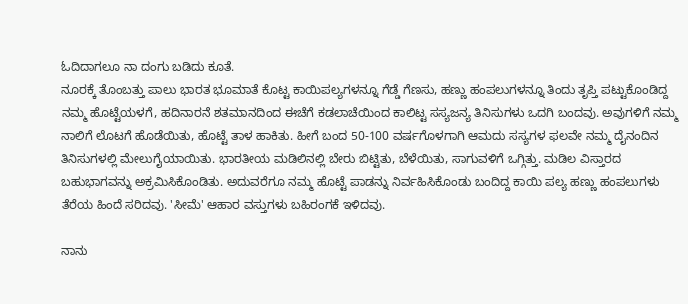ಓದಿದಾಗಲೂ ನಾ ದಂಗು ಬಡಿದು ಕೂತೆ.
ನೂರಕ್ಕೆ ತೊಂಬತ್ತು ಪಾಲು ಭಾರತ ಭೂಮಾತೆ ಕೊಟ್ಟ ಕಾಯಿಪಲ್ಯಗಳನ್ನೂ ಗೆಡ್ಡೆ ಗೆಣಸು, ಹಣ್ಣು ಹಂಪಲುಗಳನ್ನೂ ತಿಂದು ತೃಪ್ತಿ ಪಟ್ಟುಕೊಂಡಿದ್ದ ನಮ್ಮ ಹೊಟ್ಟೆಯಳಗೆ, ಹದಿನಾರನೆ ಶತಮಾನದಿಂದ ಈಚೆಗೆ ಕಡಲಾಚೆಯಿಂದ ಕಾಲಿಟ್ಟ ಸಸ್ಯಜನ್ಯ ತಿನಿಸುಗಳು ಒದಗಿ ಬಂದವು. ಅವುಗಳಿಗೆ ನಮ್ಮ ನಾಲಿಗೆ ಲೊಟಗೆ ಹೊಡೆಯಿತು, ಹೊಟ್ಟೆ ತಾಳ ಹಾಕಿತು. ಹೀಗೆ ಬಂದ 50-100 ವರ್ಷಗೊಳಗಾಗಿ ಆಮದು ಸಸ್ಯಗಳ ಫಲವೇ ನಮ್ಮ ದೈನಂದಿನ ತಿನಿಸುಗಳಲ್ಲಿ ಮೇಲುಗೈಯಾಯಿತು. ಭಾರತೀಯ ಮಡಿಲಿನಲ್ಲಿ ಬೇರು ಬಿಟ್ಟಿತು, ಬೆಳೆಯಿತು, ಸಾಗುವಳಿಗೆ ಒಗ್ಗಿತ್ತು. ಮಡಿಲ ವಿಸ್ತಾರದ ಬಹುಭಾಗವನ್ನು ಅಕ್ರಮಿಸಿಕೊಂಡಿತು. ಅದುವರೆಗೂ ನಮ್ಮ ಹೊಟ್ಟೆ ಪಾಡನ್ನು ನಿರ್ವಹಿಸಿಕೊಂಡು ಬಂದಿದ್ದ ಕಾಯಿ ಪಲ್ಯ ಹಣ್ಣು ಹಂಪಲುಗಳು ತೆರೆಯ ಹಿಂದೆ ಸರಿದವು. 'ಸೀಮೆ' ಆಹಾರ ವಸ್ತುಗಳು ಬಹಿರಂಗಕೆ ಇಳಿದವು.

ನಾನು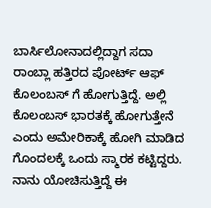ಬಾರ್ಸಿಲೋನಾದಲ್ಲಿದ್ದಾಗ ಸದಾ ರಾಂಬ್ಲಾ ಹತ್ತಿರದ ಪೋರ್ಟ್ ಆಫ್ ಕೊಲಂಬಸ್ ಗೆ ಹೋಗುತ್ತಿದ್ದೆ. ಅಲ್ಲಿ ಕೊಲಂಬಸ್ ಭಾರತಕ್ಕೆ ಹೋಗುತ್ತೇನೆ ಎಂದು ಅಮೇರಿಕಾಕ್ಕೆ ಹೋಗಿ ಮಾಡಿದ ಗೊಂದಲಕ್ಕೆ ಒಂದು ಸ್ಮಾರಕ ಕಟ್ಟಿದ್ದರು. ನಾನು ಯೋಚಿಸುತ್ತಿದ್ದೆ ಈ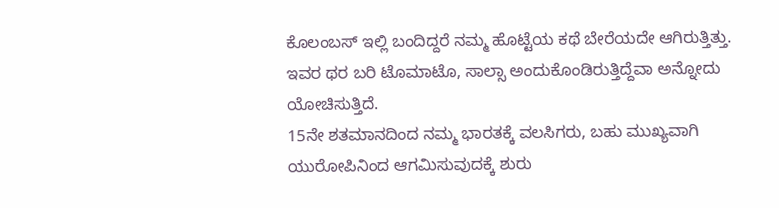ಕೊಲಂಬಸ್ ಇಲ್ಲಿ ಬಂದಿದ್ದರೆ ನಮ್ಮ ಹೊಟ್ಟೆಯ ಕಥೆ ಬೇರೆಯದೇ ಆಗಿರುತ್ತಿತ್ತು. ಇವರ ಥರ ಬರಿ ಟೊಮಾಟೊ, ಸಾಲ್ಸಾ ಅಂದುಕೊಂಡಿರುತ್ತಿದ್ದೆವಾ ಅನ್ನೋದು ಯೋಚಿಸುತ್ತಿದೆ.
15ನೇ ಶತಮಾನದಿಂದ ನಮ್ಮ ಭಾರತಕ್ಕೆ ವಲಸಿಗರು, ಬಹು ಮುಖ್ಯವಾಗಿ ಯುರೋಪಿನಿಂದ ಆಗಮಿಸುವುದಕ್ಕೆ ಶುರು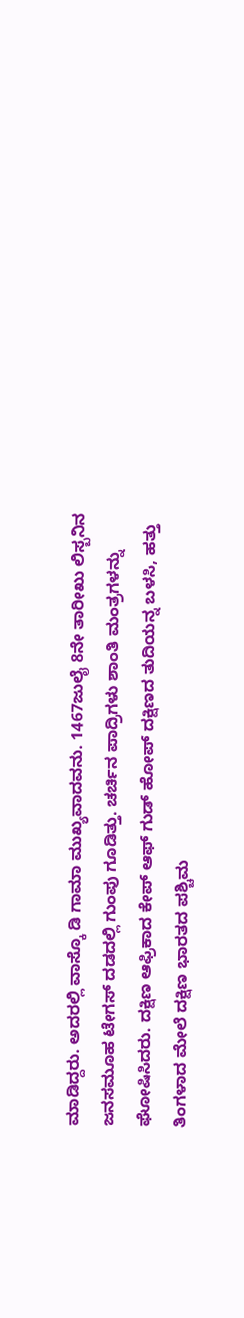ಮಾಡಿದ್ದರು. ಅದರಲ್ಲಿ ವಾಸ್ಕೊ ಡಿ ಗಾಮಾ ಮುಖ್ಯವಾದವನು. 1467ಜುಲೈ 8ನೇ ತಾರೀಖು ಲಿಸ್ಬನಿನ ಜನಸಮೂಹ ಟೇಗಸ್ ದಡದಲ್ಲಿ ಗುಂಪು ಗೂಡಿತ್ತು. ಚರ್ಚಿನ ಪಾದ್ರಿಗಳು ಶಾಂತಿ ಮಂತ್ರಗಳನ್ನು ಘೋಷಿಸಿದರು. ದಕ್ಷಿಣ ಆಫ್ರಿಕಾದ ಕೇಪ್ ಆಫ್ ಗುಡ್ ಹೋಪ್ ದಕ್ಷಿಣದ ತುದಿಯನ್ನ ಬಳಸಿ, ಹತ್ತು ತಿಂಗಳಾದ ಮೇಲೆ ದಕ್ಷಿಣ ಭಾರತದ ಪಶ್ಚಿಮ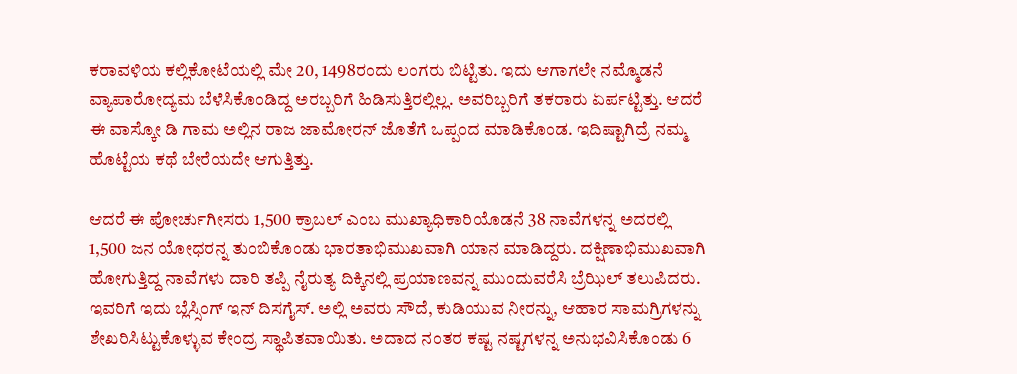ಕರಾವಳಿಯ ಕಲ್ಲಿಕೋಟೆಯಲ್ಲಿ ಮೇ 20, 1498ರಂದು ಲಂಗರು ಬಿಟ್ಟಿತು. ಇದು ಆಗಾಗಲೇ ನಮ್ಮೊಡನೆ ವ್ಯಾಪಾರೋದ್ಯಮ ಬೆಳೆಸಿಕೊಂಡಿದ್ದ ಅರಬ್ಬರಿಗೆ ಹಿಡಿಸುತ್ತಿರಲ್ಲಿಲ್ಲ. ಅವರಿಬ್ಬರಿಗೆ ತಕರಾರು ಏರ್ಪಟ್ಟಿತ್ತು. ಆದರೆ ಈ ವಾಸ್ಕೋ ಡಿ ಗಾಮ ಅಲ್ಲಿನ ರಾಜ ಜಾಮೋರನ್ ಜೊತೆಗೆ ಒಪ್ಪಂದ ಮಾಡಿಕೊಂಡ. ಇದಿಷ್ಟಾಗಿದ್ರೆ ನಮ್ಮ ಹೊಟ್ಟೆಯ ಕಥೆ ಬೇರೆಯದೇ ಆಗುತ್ತಿತ್ತು.

ಆದರೆ ಈ ಪೋರ್ಚುಗೀಸರು 1,500 ಕ್ರಾಬಲ್ ಎಂಬ ಮುಖ್ಯಾಧಿಕಾರಿಯೊಡನೆ 38 ನಾವೆಗಳನ್ನ ಅದರಲ್ಲಿ 1,500 ಜನ ಯೋಧರನ್ನ ತುಂಬಿಕೊಂಡು ಭಾರತಾಭಿಮುಖವಾಗಿ ಯಾನ ಮಾಡಿದ್ದರು. ದಕ್ಷಿಣಾಭಿಮುಖವಾಗಿ ಹೋಗುತ್ತಿದ್ದ ನಾವೆಗಳು ದಾರಿ ತಪ್ಪಿ ನೈರುತ್ಯ ದಿಕ್ಕಿನಲ್ಲಿ ಪ್ರಯಾಣವನ್ನ ಮುಂದುವರೆಸಿ ಬ್ರೆಝಿಲ್ ತಲುಪಿದರು. ಇವರಿಗೆ ಇದು ಬ್ಲೆಸ್ಸಿಂಗ್ ಇನ್ ದಿಸಗೈಸ್. ಅಲ್ಲಿ ಅವರು ಸೌದೆ, ಕುಡಿಯುವ ನೀರನ್ನು, ಆಹಾರ ಸಾಮಗ್ರಿಗಳನ್ನು ಶೇಖರಿಸಿಟ್ಟುಕೊಳ್ಳುವ ಕೇಂದ್ರ ಸ್ಥಾಪಿತವಾಯಿತು. ಅದಾದ ನಂತರ ಕಷ್ಟ ನಷ್ಟಗಳನ್ನ ಅನುಭವಿಸಿಕೊಂಡು 6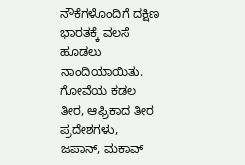ನೌಕೆಗಳೊಂದಿಗೆ ದಕ್ಷಿಣ ಭಾರತಕ್ಕೆ ವಲಸೆ ಹೂಡಲು ನಾಂದಿಯಾಯಿತು. ಗೋವೆಯ ಕಡಲ ತೀರ, ಆಫ್ರಿಕಾದ ತೀರ ಪ್ರದೇಶಗಳು, ಜಪಾನ್, ಮಕಾವ್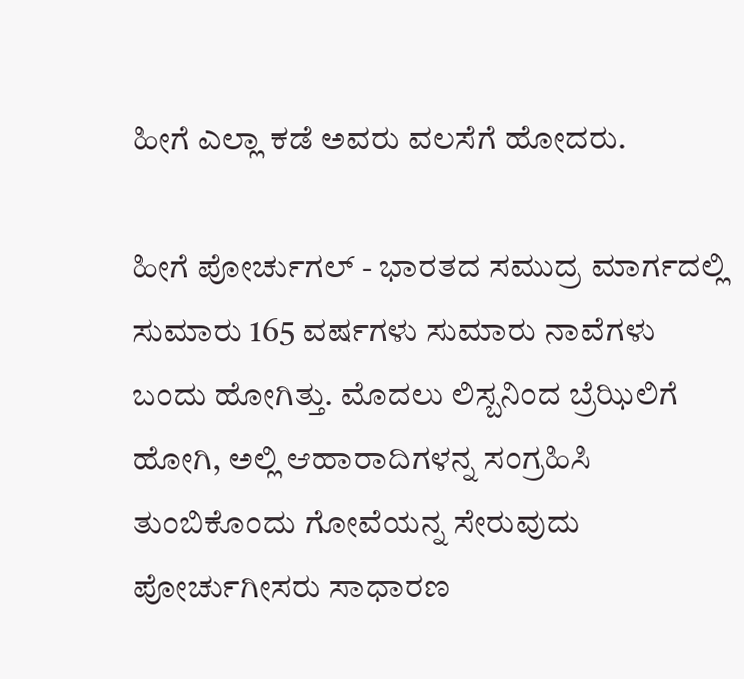ಹೀಗೆ ಎಲ್ಲಾ ಕಡೆ ಅವರು ವಲಸೆಗೆ ಹೋದರು.

ಹೀಗೆ ಪೋರ್ಚುಗಲ್ - ಭಾರತದ ಸಮುದ್ರ ಮಾರ್ಗದಲ್ಲಿ ಸುಮಾರು 165 ವರ್ಷಗಳು ಸುಮಾರು ನಾವೆಗಳು ಬಂದು ಹೋಗಿತ್ತು. ಮೊದಲು ಲಿಸ್ಬನಿಂದ ಬ್ರೆಝಿಲಿಗೆ ಹೋಗಿ, ಅಲ್ಲಿ ಆಹಾರಾದಿಗಳನ್ನ ಸಂಗ್ರಹಿಸಿ ತುಂಬಿಕೊಂದು ಗೋವೆಯನ್ನ ಸೇರುವುದು ಪೋರ್ಚುಗೀಸರು ಸಾಧಾರಣ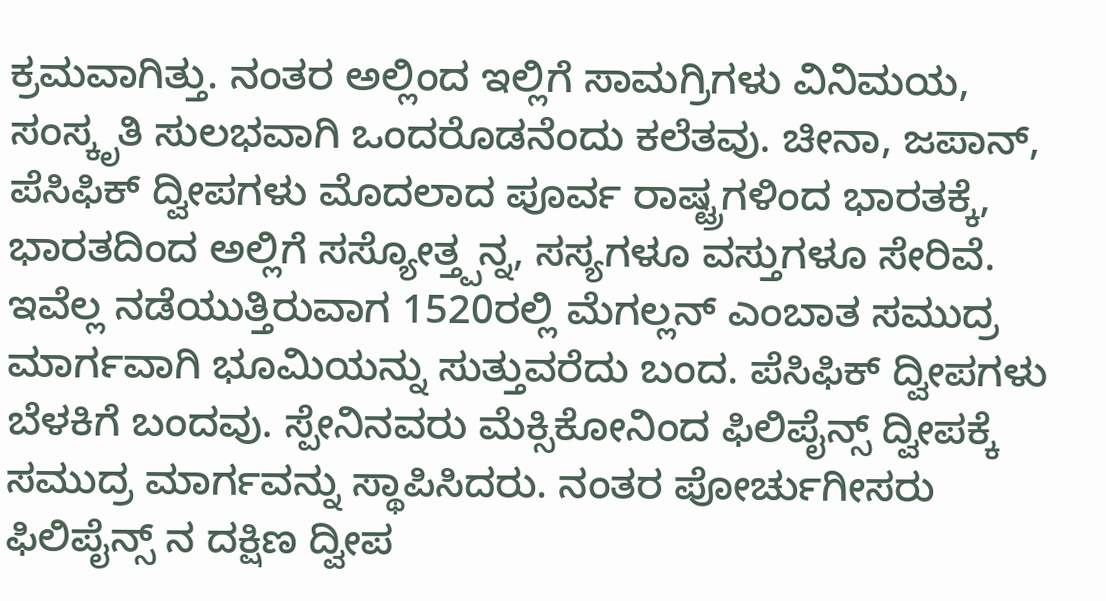ಕ್ರಮವಾಗಿತ್ತು. ನಂತರ ಅಲ್ಲಿಂದ ಇಲ್ಲಿಗೆ ಸಾಮಗ್ರಿಗಳು ವಿನಿಮಯ, ಸಂಸ್ಕೃತಿ ಸುಲಭವಾಗಿ ಒಂದರೊಡನೆಂದು ಕಲೆತವು. ಚೀನಾ, ಜಪಾನ್, ಪೆಸಿಫಿಕ್ ದ್ವೀಪಗಳು ಮೊದಲಾದ ಪೂರ್ವ ರಾಷ್ಟ್ರಗಳಿಂದ ಭಾರತಕ್ಕೆ, ಭಾರತದಿಂದ ಅಲ್ಲಿಗೆ ಸಸ್ಯೋತ್ತ್ಪನ್ನ, ಸಸ್ಯಗಳೂ ವಸ್ತುಗಳೂ ಸೇರಿವೆ.
ಇವೆಲ್ಲ ನಡೆಯುತ್ತಿರುವಾಗ 1520ರಲ್ಲಿ ಮೆಗಲ್ಲನ್ ಎಂಬಾತ ಸಮುದ್ರ ಮಾರ್ಗವಾಗಿ ಭೂಮಿಯನ್ನು ಸುತ್ತುವರೆದು ಬಂದ. ಪೆಸಿಫಿಕ್ ದ್ವೀಪಗಳು ಬೆಳಕಿಗೆ ಬಂದವು. ಸ್ಪೇನಿನವರು ಮೆಕ್ಸಿಕೋನಿಂದ ಫಿಲಿಪೈನ್ಸ್ ದ್ವೀಪಕ್ಕೆ ಸಮುದ್ರ ಮಾರ್ಗವನ್ನು ಸ್ಥಾಪಿಸಿದರು. ನಂತರ ಪೋರ್ಚುಗೀಸರು ಫಿಲಿಪೈನ್ಸ್ ನ ದಕ್ಷಿಣ ದ್ವೀಪ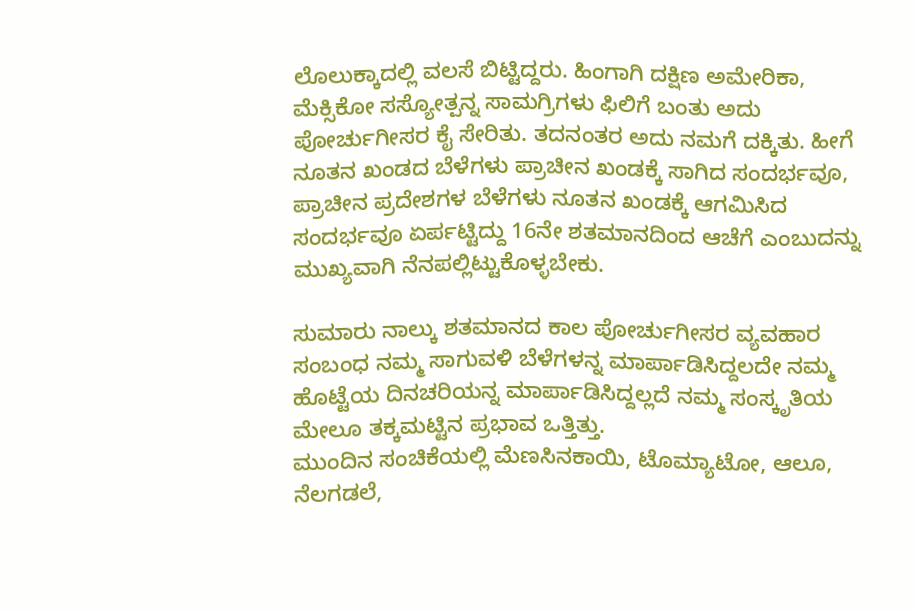ಲೊಲುಕ್ಕಾದಲ್ಲಿ ವಲಸೆ ಬಿಟ್ಟಿದ್ದರು. ಹಿಂಗಾಗಿ ದಕ್ಷಿಣ ಅಮೇರಿಕಾ, ಮೆಕ್ಸಿಕೋ ಸಸ್ಯೋತ್ಪನ್ನ ಸಾಮಗ್ರಿಗಳು ಫಿಲಿಗೆ ಬಂತು ಅದು ಪೋರ್ಚುಗೀಸರ ಕೈ ಸೇರಿತು. ತದನಂತರ ಅದು ನಮಗೆ ದಕ್ಕಿತು. ಹೀಗೆ ನೂತನ ಖಂಡದ ಬೆಳೆಗಳು ಪ್ರಾಚೀನ ಖಂಡಕ್ಕೆ ಸಾಗಿದ ಸಂದರ್ಭವೂ, ಪ್ರಾಚೀನ ಪ್ರದೇಶಗಳ ಬೆಳೆಗಳು ನೂತನ ಖಂಡಕ್ಕೆ ಆಗಮಿಸಿದ ಸಂದರ್ಭವೂ ಏರ್ಪಟ್ಟಿದ್ದು 16ನೇ ಶತಮಾನದಿಂದ ಆಚೆಗೆ ಎಂಬುದನ್ನು ಮುಖ್ಯವಾಗಿ ನೆನಪಲ್ಲಿಟ್ಟುಕೊಳ್ಳಬೇಕು.

ಸುಮಾರು ನಾಲ್ಕು ಶತಮಾನದ ಕಾಲ ಪೋರ್ಚುಗೀಸರ ವ್ಯವಹಾರ ಸಂಬಂಧ ನಮ್ಮ ಸಾಗುವಳಿ ಬೆಳೆಗಳನ್ನ ಮಾರ್ಪಾಡಿಸಿದ್ದಲದೇ ನಮ್ಮ ಹೊಟ್ಟೆಯ ದಿನಚರಿಯನ್ನ ಮಾರ್ಪಾಡಿಸಿದ್ದಲ್ಲದೆ ನಮ್ಮ ಸಂಸ್ಕೃತಿಯ ಮೇಲೂ ತಕ್ಕಮಟ್ಟಿನ ಪ್ರಭಾವ ಒತ್ತಿತ್ತು.
ಮುಂದಿನ ಸಂಚಿಕೆಯಲ್ಲಿ ಮೆಣಸಿನಕಾಯಿ, ಟೊಮ್ಯಾಟೋ, ಆಲೂ, ನೆಲಗಡಲೆ,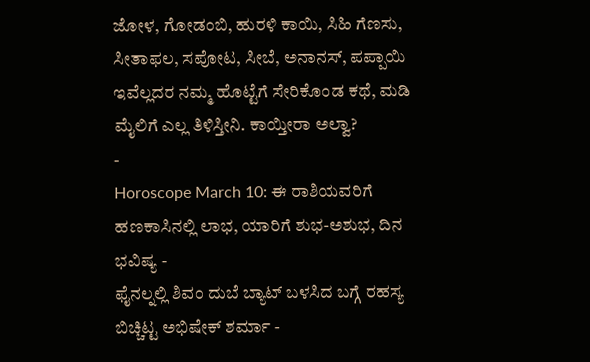ಜೋಳ, ಗೋಡಂಬಿ, ಹುರಳಿ ಕಾಯಿ, ಸಿಹಿ ಗೆಣಸು, ಸೀತಾಫಲ, ಸಪೋಟ, ಸೀಬೆ, ಅನಾನಸ್, ಪಪ್ಪಾಯಿ ಇವೆಲ್ಲದರ ನಮ್ಮ ಹೊಟ್ಟೆಗೆ ಸೇರಿಕೊಂಡ ಕಥೆ, ಮಡಿ ಮೈಲಿಗೆ ಎಲ್ಲ ತಿಳಿಸ್ತೀನಿ. ಕಾಯ್ತೀರಾ ಅಲ್ವಾ?
-
Horoscope March 10: ಈ ರಾಶಿಯವರಿಗೆ ಹಣಕಾಸಿನಲ್ಲಿ ಲಾಭ, ಯಾರಿಗೆ ಶುಭ-ಅಶುಭ, ದಿನ ಭವಿಷ್ಯ -
ಫೈನಲ್ನಲ್ಲಿ ಶಿವಂ ದುಬೆ ಬ್ಯಾಟ್ ಬಳಸಿದ ಬಗ್ಗೆ ರಹಸ್ಯ ಬಿಚ್ಚಿಟ್ಟ ಅಭಿಷೇಕ್ ಶರ್ಮಾ -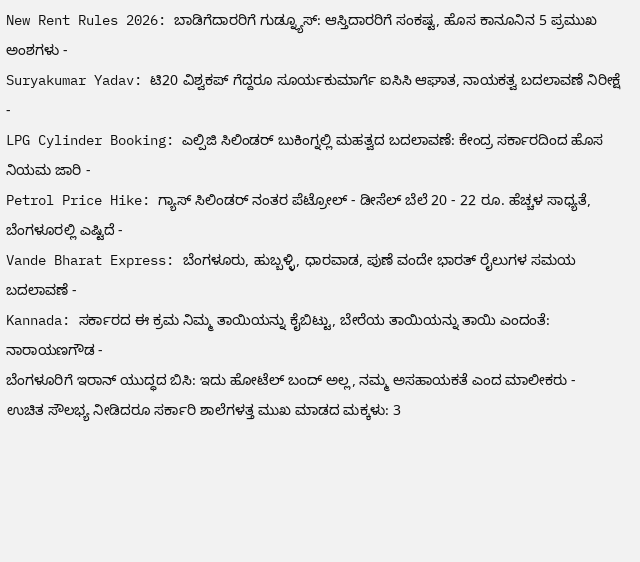New Rent Rules 2026: ಬಾಡಿಗೆದಾರರಿಗೆ ಗುಡ್ನ್ಯೂಸ್: ಆಸ್ತಿದಾರರಿಗೆ ಸಂಕಷ್ಟ, ಹೊಸ ಕಾನೂನಿನ 5 ಪ್ರಮುಖ ಅಂಶಗಳು -
Suryakumar Yadav: ಟಿ20 ವಿಶ್ವಕಪ್ ಗೆದ್ದರೂ ಸೂರ್ಯಕುಮಾರ್ಗೆ ಐಸಿಸಿ ಆಘಾತ, ನಾಯಕತ್ವ ಬದಲಾವಣೆ ನಿರೀಕ್ಷೆ -
LPG Cylinder Booking: ಎಲ್ಪಿಜಿ ಸಿಲಿಂಡರ್ ಬುಕಿಂಗ್ನಲ್ಲಿ ಮಹತ್ವದ ಬದಲಾವಣೆ: ಕೇಂದ್ರ ಸರ್ಕಾರದಿಂದ ಹೊಸ ನಿಯಮ ಜಾರಿ -
Petrol Price Hike: ಗ್ಯಾಸ್ ಸಿಲಿಂಡರ್ ನಂತರ ಪೆಟ್ರೋಲ್ - ಡೀಸೆಲ್ ಬೆಲೆ 20 - 22 ರೂ. ಹೆಚ್ಚಳ ಸಾಧ್ಯತೆ, ಬೆಂಗಳೂರಲ್ಲಿ ಎಷ್ಟಿದೆ -
Vande Bharat Express: ಬೆಂಗಳೂರು, ಹುಬ್ಬಳ್ಳಿ, ಧಾರವಾಡ, ಪುಣೆ ವಂದೇ ಭಾರತ್ ರೈಲುಗಳ ಸಮಯ ಬದಲಾವಣೆ -
Kannada: ಸರ್ಕಾರದ ಈ ಕ್ರಮ ನಿಮ್ಮ ತಾಯಿಯನ್ನು ಕೈಬಿಟ್ಟು, ಬೇರೆಯ ತಾಯಿಯನ್ನು ತಾಯಿ ಎಂದಂತೆ: ನಾರಾಯಣಗೌಡ -
ಬೆಂಗಳೂರಿಗೆ ಇರಾನ್ ಯುದ್ಧದ ಬಿಸಿ: ಇದು ಹೋಟೆಲ್ ಬಂದ್ ಅಲ್ಲ, ನಮ್ಮ ಅಸಹಾಯಕತೆ ಎಂದ ಮಾಲೀಕರು -
ಉಚಿತ ಸೌಲಭ್ಯ ನೀಡಿದರೂ ಸರ್ಕಾರಿ ಶಾಲೆಗಳತ್ತ ಮುಖ ಮಾಡದ ಮಕ್ಕಳು: 3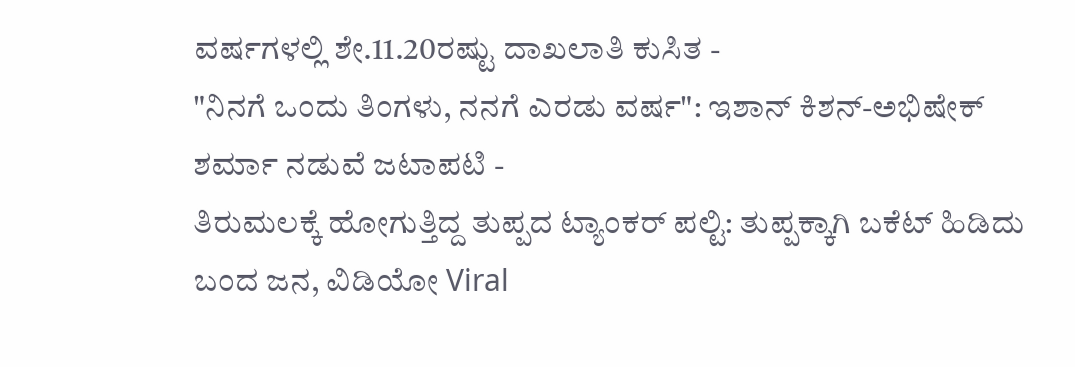ವರ್ಷಗಳಲ್ಲಿ ಶೇ.11.20ರಷ್ಟು ದಾಖಲಾತಿ ಕುಸಿತ -
"ನಿನಗೆ ಒಂದು ತಿಂಗಳು, ನನಗೆ ಎರಡು ವರ್ಷ": ಇಶಾನ್ ಕಿಶನ್-ಅಭಿಷೇಕ್ ಶರ್ಮಾ ನಡುವೆ ಜಟಾಪಟಿ -
ತಿರುಮಲಕ್ಕೆ ಹೋಗುತ್ತಿದ್ದ ತುಪ್ಪದ ಟ್ಯಾಂಕರ್ ಪಲ್ಟಿ: ತುಪ್ಪಕ್ಕಾಗಿ ಬಕೆಟ್ ಹಿಡಿದು ಬಂದ ಜನ, ವಿಡಿಯೋ Viral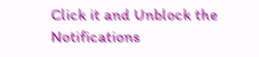Click it and Unblock the Notifications